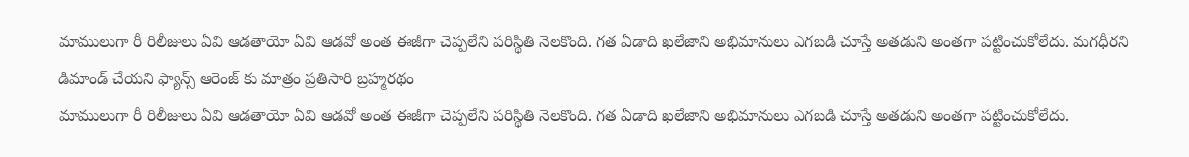మాములుగా రీ రిలీజులు ఏవి ఆడతాయో ఏవి ఆడవో అంత ఈజీగా చెప్పలేని పరిస్థితి నెలకొంది. గత ఏడాది ఖలేజాని అభిమానులు ఎగబడి చూస్తే అతడుని అంతగా పట్టించుకోలేదు. మగధీరని డిమాండ్ చేయని ఫ్యాన్స్ ఆరెంజ్ కు మాత్రం ప్రతిసారి బ్రహ్మరథం
మాములుగా రీ రిలీజులు ఏవి ఆడతాయో ఏవి ఆడవో అంత ఈజీగా చెప్పలేని పరిస్థితి నెలకొంది. గత ఏడాది ఖలేజాని అభిమానులు ఎగబడి చూస్తే అతడుని అంతగా పట్టించుకోలేదు.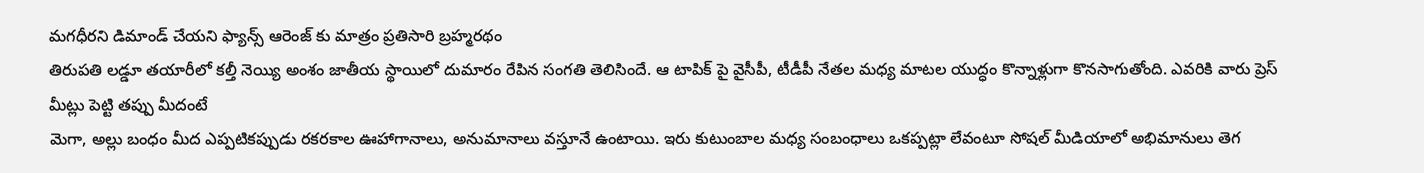మగధీరని డిమాండ్ చేయని ఫ్యాన్స్ ఆరెంజ్ కు మాత్రం ప్రతిసారి బ్రహ్మరథం
తిరుపతి లడ్డూ తయారీలో కల్తీ నెయ్యి అంశం జాతీయ స్థాయిలో దుమారం రేపిన సంగతి తెలిసిందే. ఆ టాపిక్ పై వైసీపీ, టీడీపీ నేతల మధ్య మాటల యుద్ధం కొన్నాళ్లుగా కొనసాగుతోంది. ఎవరికి వారు ప్రెస్ మీట్లు పెట్టి తప్పు మీదంటే
మెగా, అల్లు బంధం మీద ఎప్పటికప్పుడు రకరకాల ఊహాగానాలు, అనుమానాలు వస్తూనే ఉంటాయి. ఇరు కుటుంబాల మధ్య సంబంధాలు ఒకప్పట్లా లేవంటూ సోషల్ మీడియాలో అభిమానులు తెగ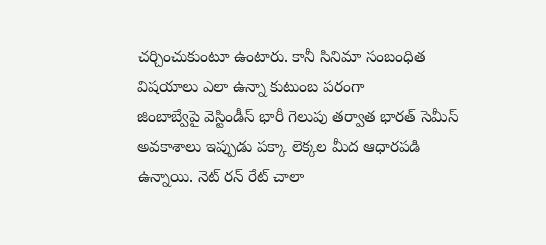చర్చించుకుంటూ ఉంటారు. కానీ సినిమా సంబంధిత విషయాలు ఎలా ఉన్నా కుటుంబ పరంగా
జింబాబ్వేపై వెస్టిండీస్ భారీ గెలుపు తర్వాత భారత్ సెమీస్ అవకాశాలు ఇప్పుడు పక్కా లెక్కల మీద ఆధారపడి ఉన్నాయి. నెట్ రన్ రేట్ చాలా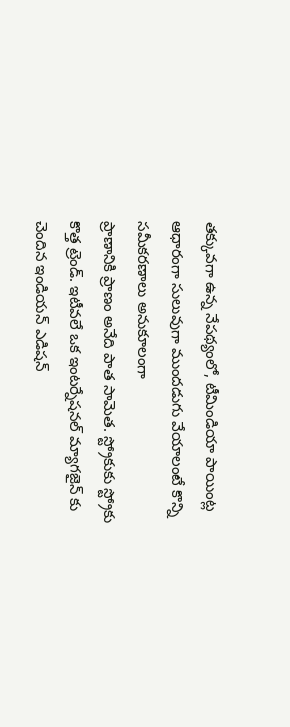తక్కువగా ఉన్న నేపథ్యంలో, టీమిండియా పాయింట్ల ఆధారంగా సులువుగా ముందడుగు వేయాలంటే కొన్ని సమీకరణాలు అనుకూలంగా
ప్రాణానికి ప్రాణం అనేది పాత సామెత. స్ట్రోకుకు స్ట్రోకు కొత్త ట్రెండ్. ఇటీవలే ఒక ఇంటర్నేషనల్ మ్యాగజైన్ కు చెందిన ఇండియన్ ఎడిషన్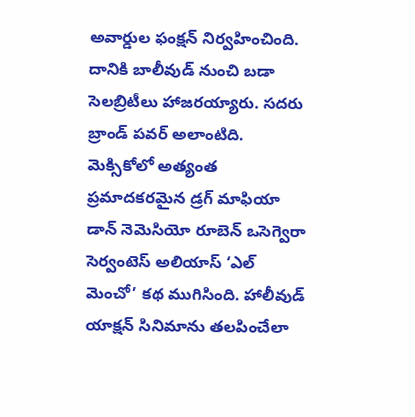అవార్డుల ఫంక్షన్ నిర్వహించింది. దానికి బాలీవుడ్ నుంచి బడా సెలబ్రిటీలు హాజరయ్యారు. సదరు బ్రాండ్ పవర్ అలాంటిది.
మెక్సికోలో అత్యంత ప్రమాదకరమైన డ్రగ్ మాఫియా డాన్ నెమెసియో రూబెన్ ఒసెగ్వెరా సెర్వంటెస్ అలియాస్ ‘ఎల్ మెంచో’ కథ ముగిసింది. హాలీవుడ్ యాక్షన్ సినిమాను తలపించేలా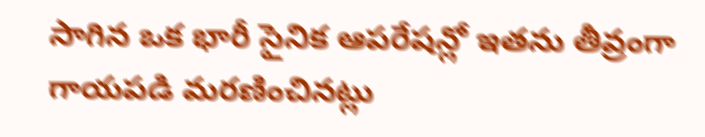సాగిన ఒక భారీ సైనిక ఆపరేషన్లో ఇతను తీవ్రంగా గాయపడి మరణించినట్లు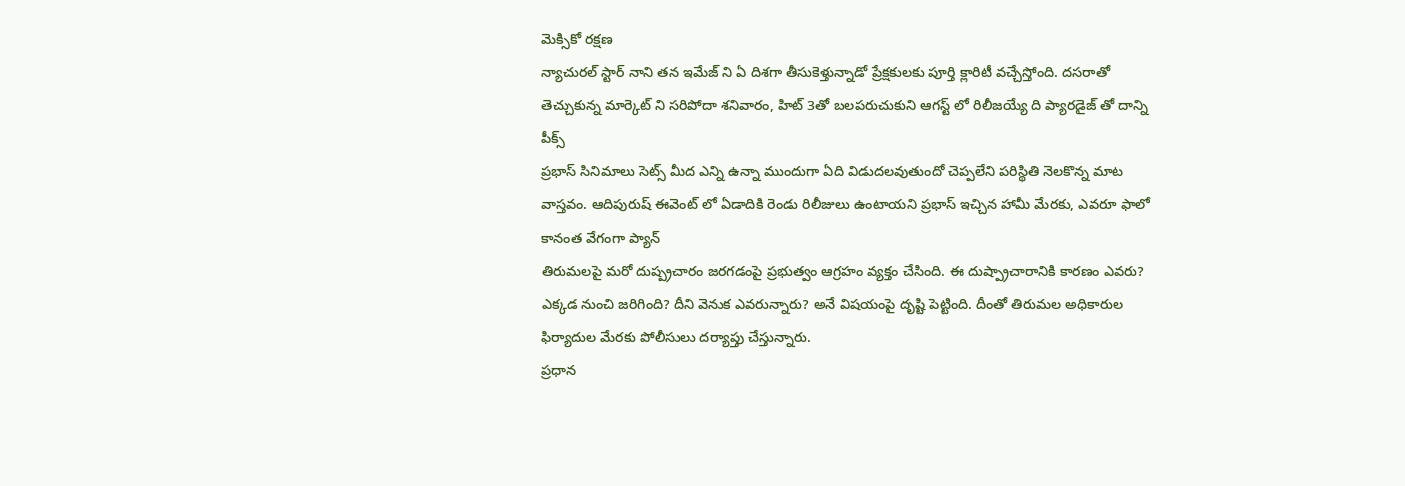మెక్సికో రక్షణ
న్యాచురల్ స్టార్ నాని తన ఇమేజ్ ని ఏ దిశగా తీసుకెళ్తున్నాడో ప్రేక్షకులకు పూర్తి క్లారిటీ వచ్చేస్తోంది. దసరాతో తెచ్చుకున్న మార్కెట్ ని సరిపోదా శనివారం, హిట్ 3తో బలపరుచుకుని ఆగస్ట్ లో రిలీజయ్యే ది ప్యారడైజ్ తో దాన్ని పీక్స్
ప్రభాస్ సినిమాలు సెట్స్ మీద ఎన్ని ఉన్నా ముందుగా ఏది విడుదలవుతుందో చెప్పలేని పరిస్థితి నెలకొన్న మాట వాస్తవం. ఆదిపురుష్ ఈవెంట్ లో ఏడాదికి రెండు రిలీజులు ఉంటాయని ప్రభాస్ ఇచ్చిన హామీ మేరకు, ఎవరూ ఫాలో కానంత వేగంగా ప్యాన్
తిరుమలపై మరో దుష్ప్రచారం జరగడంపై ప్రభుత్వం ఆగ్రహం వ్యక్తం చేసింది. ఈ దుష్ప్రాచారానికి కారణం ఎవరు? ఎక్కడ నుంచి జరిగింది? దీని వెనుక ఎవరున్నారు? అనే విషయంపై దృష్టి పెట్టింది. దీంతో తిరుమల అధికారుల ఫిర్యాదుల మేరకు పోలీసులు దర్యాప్తు చేస్తున్నారు.
ప్రధాన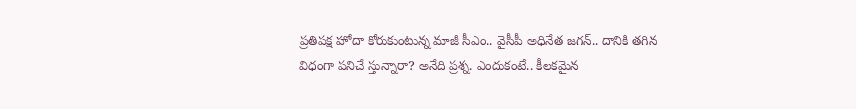ప్రతిపక్ష హోదా కోరుకుంటున్న మాజీ సీఎం.. వైసీపీ అధినేత జగన్.. దానికి తగిన విధంగా పనిచే స్తున్నారా? అనేది ప్రశ్న. ఎందుకంటే.. కీలకమైన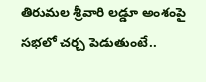తిరుమల శ్రీవారి లడ్డూ అంశంపై సభలో చర్చ పెడుతుంటే..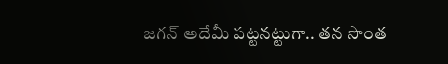జగన్ అదేమీ పట్టనట్టుగా.. తన సొంత